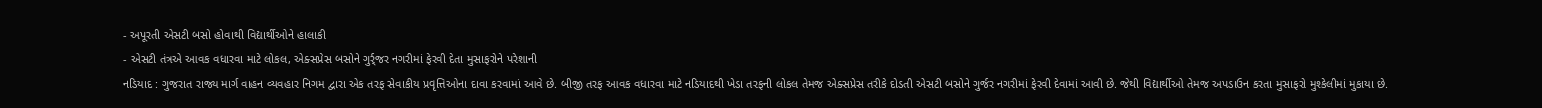- અપૂરતી એસટી બસો હોવાથી વિદ્યાર્થીઓને હાલાકી
- એસટી તંત્રએ આવક વધારવા માટે લોકલ, એક્સપ્રેસ બસોને ગુર્ર્જર નગરીમાં ફેરવી દેતા મુસાફરોને પરેશાની
નડિયાદ : ગુજરાત રાજ્ય માર્ગ વાહન વ્યવહાર નિગમ દ્વારા એક તરફ સેવાકીય પ્રવૃત્તિઓના દાવા કરવામાં આવે છે. બીજી તરફ આવક વધારવા માટે નડિયાદથી ખેડા તરફની લોકલ તેમજ એક્સપ્રેસ તરીકે દોડતી એસટી બસોને ગુર્જર નગરીમાં ફેરવી દેવામાં આવી છે. જેથી વિદ્યાર્થીઓ તેમજ અપડાઉન કરતા મુસાફરો મુશ્કેલીમાં મુકાયા છે.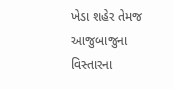ખેડા શહેર તેમજ આજુબાજુના વિસ્તારના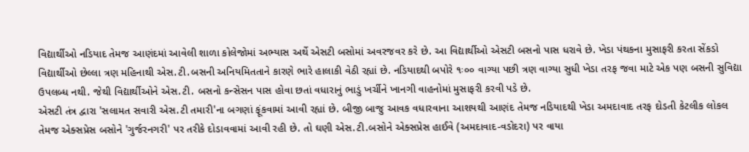વિદ્યાર્થીઓ નડિયાદ તેમજ આણંદમાં આવેલી શાળા કોલેજોમાં અભ્યાસ અર્થે એસટી બસોમાં અવરજવર કરે છે. આ વિદ્યાર્થીઓ એસટી બસનો પાસ ધરાવે છે. ખેડા પંથકના મુસાફરી કરતા સેંકડો વિદ્યાર્થીઓ છેલ્લા ત્રણ મહિનાથી એસ.ટી.બસની અનિયમિતતાને કારણે ભારે હાલાકી વેઠી રહ્યાં છે. નડિયાદથી બપોરે ૧ઃ૦૦ વાગ્યા પછી ત્રણ વાગ્યા સુધી ખેડા તરફ જવા માટે એક પણ બસની સુવિદ્યા ઉપલબ્ધ નથી. જેથી વિદ્યાર્થીઓને એસ.ટી. બસનો કન્સેસન પાસ હોવા છતાં વધારાનું ભાડું ખર્ચીને ખાનગી વાહનોમાં મુસાફરી કરવી પડે છે.
એસટી તંત્ર દ્વારા 'સલામત સવારી એસ.ટી તમારી'ના બગણાં ફૂંકવામાં આવી રહ્યાં છે. બીજી બાજુ આવક વધારવાના આશયથી આણંદ તેમજ નડિયાદથી ખેડા અમદાવાદ તરફ દોડતી કેટલીક લોકલ તેમજ એક્સપ્રેસ બસોને 'ગુર્જરનગરી' પર તરીકે દોડાવવામાં આવી રહી છે. તો ઘણી એસ.ટી.બસોને એક્સપ્રેસ હાઈવે (અમદાવાદ-વડોદરા) પર વાયા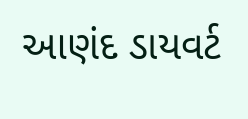આણંદ ડાયવર્ટ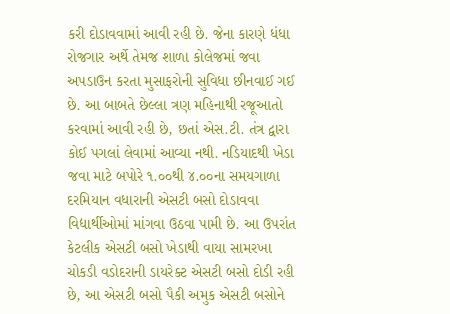કરી દોડાવવામાં આવી રહી છે. જેના કારણે ધંધા રોજગાર અર્થે તેમજ શાળા કોલેજમાં જવા અપડાઉન કરતા મુસાફરોની સુવિધા છીનવાઈ ગઈ છે. આ બાબતે છેલ્લા ત્રણ મહિનાથી રજૂઆતો કરવામાં આવી રહી છે, છતાં એસ.ટી. તંત્ર દ્વારા કોઈ પગલાં લેવામાં આવ્યા નથી. નડિયાદથી ખેડા જવા માટે બપોરે ૧.૦૦થી ૪.૦૦ના સમયગાળા દરમિયાન વધારાની એસટી બસો દોડાવવા વિદ્યાર્થીઓમાં માંગવા ઉઠવા પામી છે. આ ઉપરાંત કેટલીક એસટી બસો ખેડાથી વાયા સામરખા ચોકડી વડોદરાની ડાયરેક્ટ એસટી બસો દોડી રહી છે, આ એસટી બસો પૈકી અમુક એસટી બસોને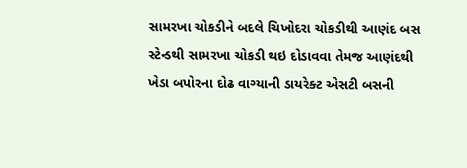સામરખા ચોકડીને બદલે ચિખોદરા ચોકડીથી આણંદ બસ સ્ટેન્ડથી સામરખા ચોકડી થઇ દોડાવવા તેમજ આણંદથી ખેડા બપોરના દોઢ વાગ્યાની ડાયરેક્ટ એસટી બસની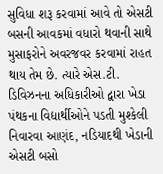સુવિધા શરૂ કરવામાં આવે તો એસટી બસની આવકમાં વધારો થવાની સાથે મુસાફરોને અવરજવર કરવામાં રાહત થાય તેમ છે. ત્યારે એસ.ટી. ડિવિઝનના અધિકારીઓ દ્વારા ખેડા પંથકના વિદ્યાર્થીઓને પડતી મુશ્કેલી નિવારવા આણંદ, નડિયાદથી ખેડાની એસટી બસો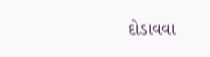દોડાવવા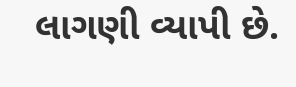લાગણી વ્યાપી છે.